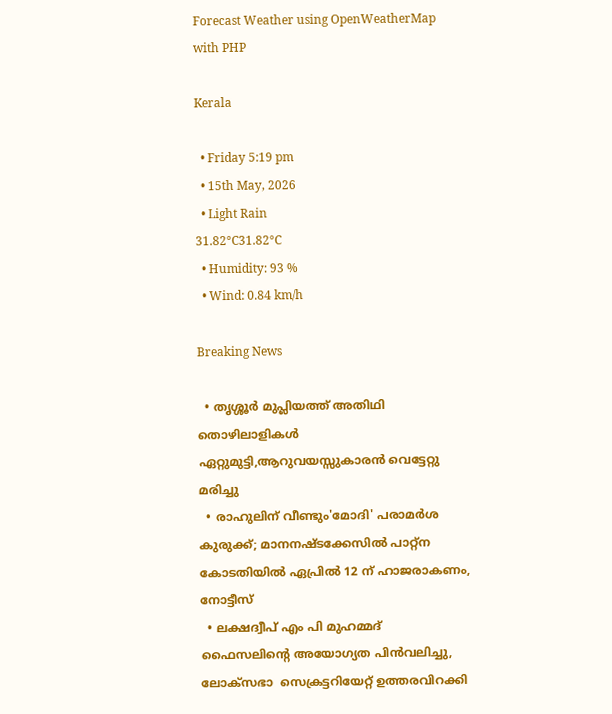Forecast Weather using OpenWeatherMap with PHP

Kerala

  • Friday 5:19 pm
  • 15th May, 2026
  • Light Rain
31.82°C31.82°C
  • Humidity: 93 %
  • Wind: 0.84 km/h

Breaking News

  • തൃശ്ശൂർ മുപ്ലിയത്ത് അതിഥി തൊഴിലാളികൾ ഏറ്റുമുട്ടി,ആറുവയസ്സുകാരൻ വെട്ടേറ്റു മരിച്ചു
  • രാഹുലിന് വീണ്ടും'മോദി' പരാമര്‍ശ കുരുക്ക്; മാനനഷ്ടക്കേസിൽ പാറ്റ്ന കോടതിയിൽ ഏപ്രിൽ 12 ന് ഹാജരാകണം, നോട്ടീസ്
  • ലക്ഷദ്വീപ് എം പി മുഹമ്മദ് ഫൈസലിൻ്റെ അയോഗ്യത പിൻവലിച്ചു, ലോക്സഭാ  സെക്രട്ടറിയേറ്റ് ഉത്തരവിറക്കി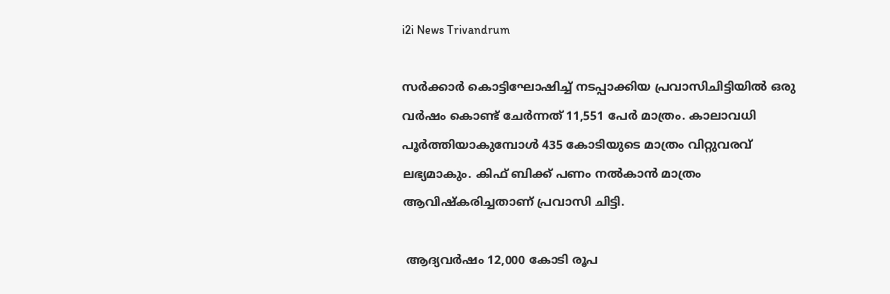i2i News Trivandrum

സർക്കാർ കൊട്ടിഘോഷിച്ച് നടപ്പാക്കിയ പ്രവാസിചിട്ടിയിൽ ഒരു വർഷം കൊണ്ട് ചേർന്നത് 11,551 പേർ മാത്രം. കാലാവധി പൂർത്തിയാകുമ്പോൾ 435 കോടിയുടെ മാത്രം വിറ്റുവരവ് ലഭ്യമാകും. കിഫ് ബിക്ക് പണം നൽകാൻ മാത്രം ആവിഷ്കരിച്ചതാണ് പ്രവാസി ചിട്ടി.

 ആദ്യവർഷം 12,000 കോടി രൂപ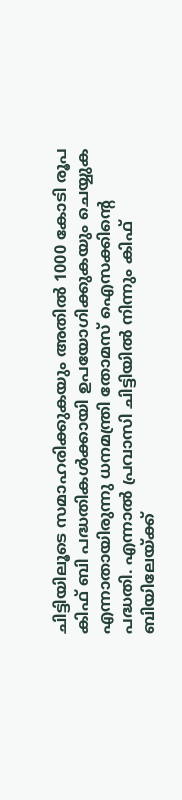ചിട്ടിയിലൂടെ സമാഹരിക്കുകയും അതിൽ 1000 കോടി രൂപ കിഫ് ബി പദ്ധതികൾക്കായി ഉപയോഗിക്കുകയും ചെയ്യുക എന്നാതായിരുന്നു ധനമന്ത്രി തോമസ് ഐസക്കിന്റെ പദ്ധതി. എന്നാൽ പ്രവാസി ചിട്ടിയിൽ നിന്നും കിഫ് ബിയിലേയ്ക്ക്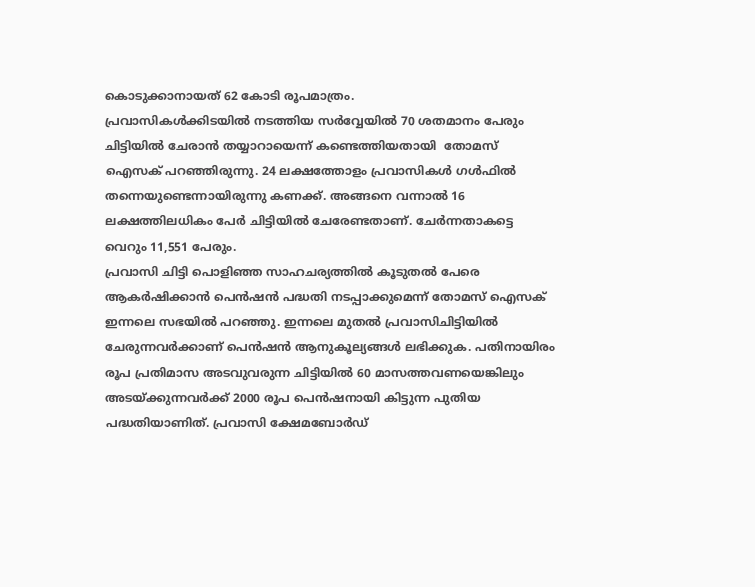കൊടുക്കാനായത് 62 കോടി രൂപമാത്രം.
പ്രവാസികൾക്കിടയിൽ നടത്തിയ സർവ്വേയിൽ 70 ശതമാനം പേരും ചിട്ടിയിൽ ചേരാൻ തയ്യാറായെന്ന് കണ്ടെത്തിയതായി  തോമസ് ഐസക് പറഞ്ഞിരുന്നു. 24 ലക്ഷത്തോളം പ്രവാസികൾ ഗൾഫിൽ തന്നെയുണ്ടെന്നായിരുന്നു കണക്ക്. അങ്ങനെ വന്നാൽ 16 ലക്ഷത്തിലധികം പേർ ചിട്ടിയിൽ ചേരേണ്ടതാണ്. ചേർന്നതാകട്ടെ വെറും 11,551 പേരും.
പ്രവാസി ചിട്ടി പൊളിഞ്ഞ സാഹചര്യത്തിൽ കൂടുതൽ പേരെ ആകർഷിക്കാൻ പെൻഷൻ പദ്ധതി നടപ്പാക്കുമെന്ന് തോമസ് ഐസക് ഇന്നലെ സഭയിൽ പറഞ്ഞു. ഇന്നലെ മുതൽ പ്രവാസിചിട്ടിയിൽ ചേരുന്നവർക്കാണ് പെൻഷൻ ആനുകൂല്യങ്ങൾ ലഭിക്കുക. പതിനായിരം രൂപ പ്രതിമാസ അടവുവരുന്ന ചിട്ടിയിൽ 60 മാസത്തവണയെങ്കിലും അടയ്ക്കുന്നവർക്ക് 2000 രൂപ പെൻഷനായി കിട്ടുന്ന പുതിയ പദ്ധതിയാണിത്. പ്രവാസി ക്ഷേമബോർ‍ഡ്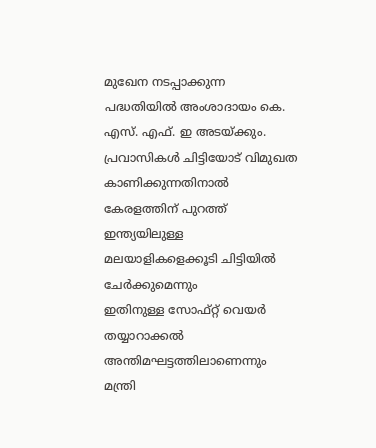മുഖേന നടപ്പാക്കുന്ന പദ്ധതിയിൽ അംശാദായം കെ. എസ്. എഫ്. ഇ അടയ്ക്കും.
പ്രവാസികൾ ചിട്ടിയോട് വിമുഖത കാണിക്കുന്നതിനാൽ കേരളത്തിന് പുറത്ത് ഇന്ത്യയിലുള്ള മലയാളികളെക്കൂടി ചിട്ടിയിൽ ചേർക്കുമെന്നും
ഇതിനുള്ള സോഫ്റ്റ് വെയർ തയ്യാറാക്കൽ അന്തിമഘട്ടത്തിലാണെന്നും മന്ത്രി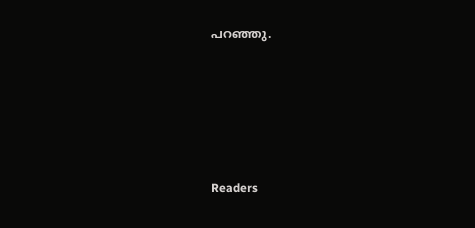പറഞ്ഞു.





Readers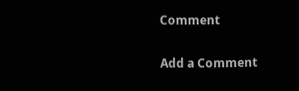Comment

Add a Comment